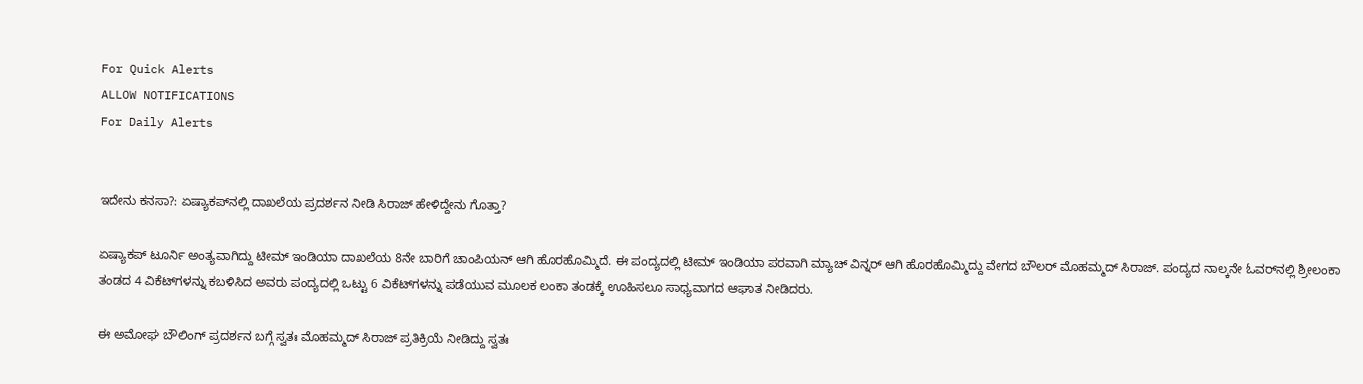For Quick Alerts
ALLOW NOTIFICATIONS
For Daily Alerts


ಇದೇನು ಕನಸಾ?: ಏಷ್ಯಾಕಪ್‌ನಲ್ಲಿ ದಾಖಲೆಯ ಪ್ರದರ್ಶನ ನೀಡಿ ಸಿರಾಜ್ ಹೇಳಿದ್ದೇನು ಗೊತ್ತಾ?

ಏಷ್ಯಾಕಪ್ ಟೂರ್ನಿ ಅಂತ್ಯವಾಗಿದ್ದು ಟೀಮ್ ಇಂಡಿಯಾ ದಾಖಲೆಯ 8ನೇ ಬಾರಿಗೆ ಚಾಂಪಿಯನ್ ಆಗಿ ಹೊರಹೊಮ್ಮಿದೆ. ಈ ಪಂದ್ಯದಲ್ಲಿ ಟೀಮ್ ಇಂಡಿಯಾ ಪರವಾಗಿ ಮ್ಯಾಚ್ ವಿನ್ನರ್ ಆಗಿ ಹೊರಹೊಮ್ಮಿದ್ದು ವೇಗದ ಬೌಲರ್ ಮೊಹಮ್ಮದ್ ಸಿರಾಜ್. ಪಂದ್ಯದ ನಾಲ್ಕನೇ ಓವರ್‌ನಲ್ಲಿ ಶ್ರೀಲಂಕಾ ತಂಡದ 4 ವಿಕೆಟ್‌ಗಳನ್ನು ಕಬಳಿಸಿದ ಅವರು ಪಂದ್ಯದಲ್ಲಿ ಒಟ್ಟು 6 ವಿಕೆಟ್‌ಗಳನ್ನು ಪಡೆಯುವ ಮೂಲಕ ಲಂಕಾ ತಂಡಕ್ಕೆ ಊಹಿಸಲೂ ಸಾಧ್ಯವಾಗದ ಆಘಾತ ನೀಡಿದರು.

ಈ ಅಮೋಘ ಬೌಲಿಂಗ್ ಪ್ರದರ್ಶನ ಬಗ್ಗೆ ಸ್ವತಃ ಮೊಹಮ್ಮದ್ ಸಿರಾಜ್ ಪ್ರತಿಕ್ರಿಯೆ ನೀಡಿದ್ದು ಸ್ವತಃ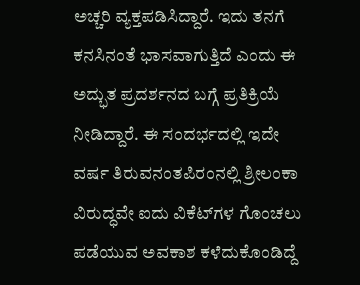ಅಚ್ಚರಿ ವ್ಯಕ್ತಪಡಿಸಿದ್ದಾರೆ. ಇದು ತನಗೆ ಕನಸಿನಂತೆ ಭಾಸವಾಗುತ್ತಿದೆ ಎಂದು ಈ ಅದ್ಭುತ ಪ್ರದರ್ಶನದ ಬಗ್ಗೆ ಪ್ರತಿಕ್ರಿಯೆ ನೀಡಿದ್ದಾರೆ. ಈ ಸಂದರ್ಭದಲ್ಲಿ ಇದೇ ವರ್ಷ ತಿರುವನಂತಪಿರಂನಲ್ಲಿ ಶ್ರೀಲಂಕಾ ವಿರುದ್ಧವೇ ಐದು ವಿಕೆಟ್‌ಗಳ ಗೊಂಚಲು ಪಡೆಯುವ ಅವಕಾಶ ಕಳೆದುಕೊಂಡಿದ್ದೆ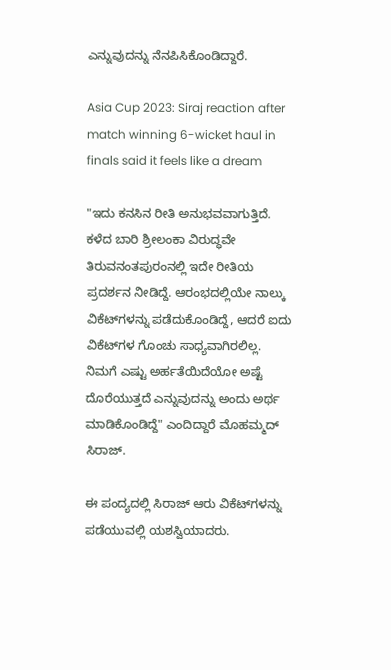ಎನ್ನುವುದನ್ನು ನೆನಪಿಸಿಕೊಂಡಿದ್ದಾರೆ.

Asia Cup 2023: Siraj reaction after match winning 6-wicket haul in finals said it feels like a dream

"ಇದು ಕನಸಿನ ರೀತಿ ಅನುಭವವಾಗುತ್ತಿದೆ. ಕಳೆದ ಬಾರಿ ಶ್ರೀಲಂಕಾ ವಿರುದ್ಧವೇ ತಿರುವನಂತಪುರಂನಲ್ಲಿ ಇದೇ ರೀತಿಯ ಪ್ರದರ್ಶನ ನೀಡಿದ್ದೆ. ಆರಂಭದಲ್ಲಿಯೇ ನಾಲ್ಕು ವಿಕೆಟ್‌ಗಳನ್ನು ಪಡೆದುಕೊಂಡಿದ್ದೆ, ಆದರೆ ಐದು ವಿಕೆಟ್‌ಗಳ ಗೊಂಚು ಸಾಧ್ಯವಾಗಿರಲಿಲ್ಲ. ನಿಮಗೆ ಎಷ್ಟು ಅರ್ಹತೆಯಿದೆಯೋ ಅಷ್ಟೆ ದೊರೆಯುತ್ತದೆ ಎನ್ನುವುದನ್ನು ಅಂದು ಅರ್ಥ ಮಾಡಿಕೊಂಡಿದ್ದೆ" ಎಂದಿದ್ದಾರೆ ಮೊಹಮ್ಮದ್ ಸಿರಾಜ್.

ಈ ಪಂದ್ಯದಲ್ಲಿ ಸಿರಾಜ್ ಆರು ವಿಕೆಟ್‌ಗಳನ್ನು ಪಡೆಯುವಲ್ಲಿ ಯಶಸ್ವಿಯಾದರು.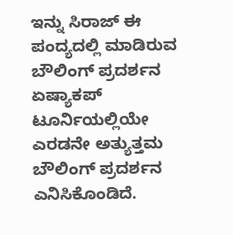ಇನ್ನು ಸಿರಾಜ್ ಈ ಪಂದ್ಯದಲ್ಲಿ ಮಾಡಿರುವ ಬೌಲಿಂಗ್ ಪ್ರದರ್ಶನ ಏಷ್ಯಾಕಪ್ ಟೂರ್ನಿಯಲ್ಲಿಯೇ ಎರಡನೇ ಅತ್ಯುತ್ತಮ ಬೌಲಿಂಗ್ ಪ್ರದರ್ಶನ ಎನಿಸಿಕೊಂಡಿದೆ.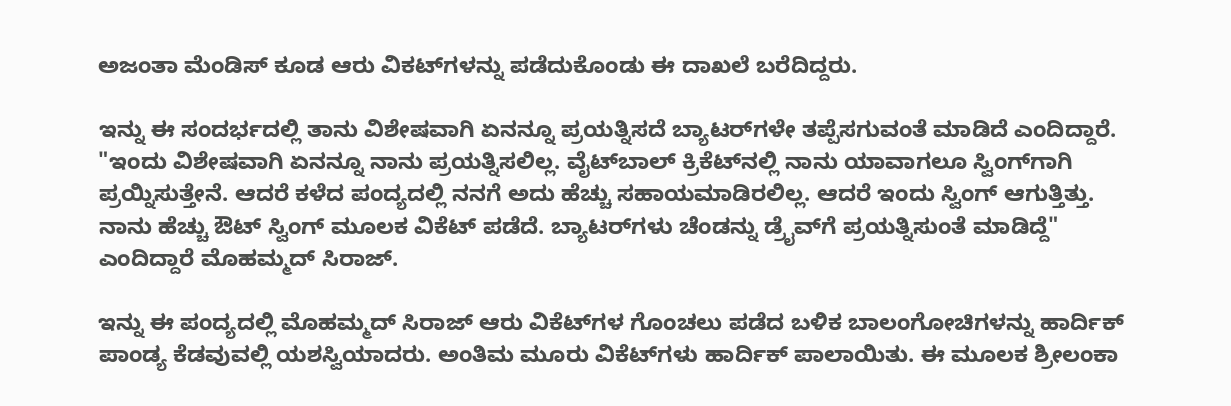ಅಜಂತಾ ಮೆಂಡಿಸ್ ಕೂಡ ಆರು ವಿಕಟ್‌ಗಳನ್ನು ಪಡೆದುಕೊಂಡು ಈ ದಾಖಲೆ ಬರೆದಿದ್ದರು.

ಇನ್ನು ಈ ಸಂದರ್ಭದಲ್ಲಿ ತಾನು ವಿಶೇಷವಾಗಿ ಏನನ್ನೂ ಪ್ರಯತ್ನಿಸದೆ ಬ್ಯಾಟರ್‌ಗಳೇ ತಪ್ಪೆಸಗುವಂತೆ ಮಾಡಿದೆ ಎಂದಿದ್ದಾರೆ. "ಇಂದು ವಿಶೇಷವಾಗಿ ಏನನ್ನೂ ನಾನು ಪ್ರಯತ್ನಿಸಲಿಲ್ಲ. ವೈಟ್‌ಬಾಲ್ ಕ್ರಿಕೆಟ್‌ನಲ್ಲಿ ನಾನು ಯಾವಾಗಲೂ ಸ್ವಿಂಗ್‌ಗಾಗಿ ಪ್ರಯ್ನಿಸುತ್ತೇನೆ. ಆದರೆ ಕಳೆದ ಪಂದ್ಯದಲ್ಲಿ ನನಗೆ ಅದು ಹೆಚ್ಚು ಸಹಾಯಮಾಡಿರಲಿಲ್ಲ. ಆದರೆ ಇಂದು ಸ್ವಿಂಗ್ ಆಗುತ್ತಿತ್ತು. ನಾನು ಹೆಚ್ಚು ಔಟ್ ಸ್ವಿಂಗ್ ಮೂಲಕ ವಿಕೆಟ್ ಪಡೆದೆ. ಬ್ಯಾಟರ್‌ಗಳು ಚೆಂಡನ್ನು ಡ್ರೈವ್‌ಗೆ ಪ್ರಯತ್ನಿಸುಂತೆ ಮಾಡಿದ್ದೆ" ಎಂದಿದ್ದಾರೆ ಮೊಹಮ್ಮದ್ ಸಿರಾಜ್.

ಇನ್ನು ಈ ಪಂದ್ಯದಲ್ಲಿ ಮೊಹಮ್ಮದ್ ಸಿರಾಜ್ ಆರು ವಿಕೆಟ್‌ಗಳ ಗೊಂಚಲು ಪಡೆದ ಬಳಿಕ ಬಾಲಂಗೋಚಿಗಳನ್ನು ಹಾರ್ದಿಕ್ ಪಾಂಡ್ಯ ಕೆಡವುವಲ್ಲಿ ಯಶಸ್ವಿಯಾದರು. ಅಂತಿಮ ಮೂರು ವಿಕೆಟ್‌ಗಳು ಹಾರ್ದಿಕ್ ಪಾಲಾಯಿತು. ಈ ಮೂಲಕ ಶ್ರೀಲಂಕಾ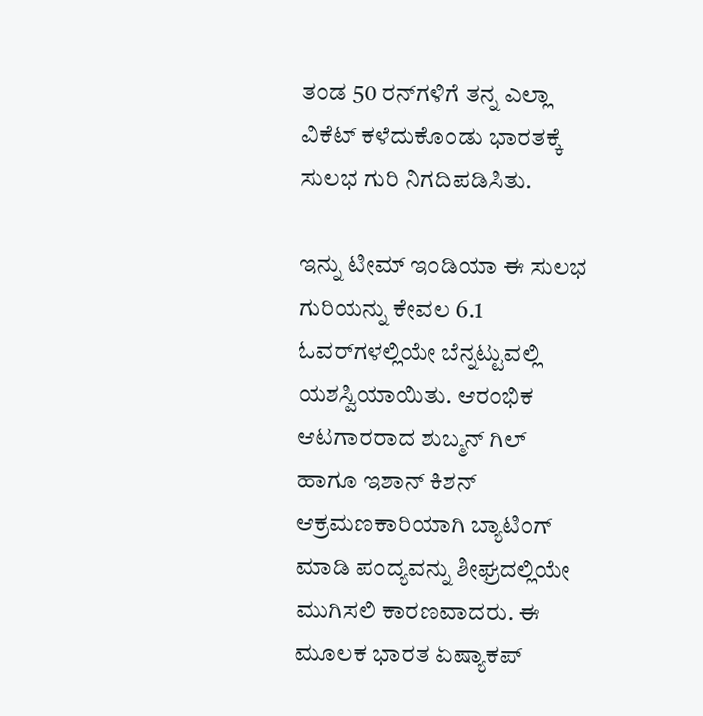ತಂಡ 50 ರನ್‌ಗಳಿಗೆ ತನ್ನ ಎಲ್ಲಾ ವಿಕೆಟ್ ಕಳೆದುಕೊಂಡು ಭಾರತಕ್ಕೆ ಸುಲಭ ಗುರಿ ನಿಗದಿಪಡಿಸಿತು.

ಇನ್ನು ಟೀಮ್ ಇಂಡಿಯಾ ಈ ಸುಲಭ ಗುರಿಯನ್ನು ಕೇವಲ 6.1 ಓವರ್‌ಗಳಲ್ಲಿಯೇ ಬೆನ್ನಟ್ಟುವಲ್ಲಿ ಯಶಸ್ವಿಯಾಯಿತು. ಆರಂಭಿಕ ಆಟಗಾರರಾದ ಶುಬ್ಮನ್ ಗಿಲ್ ಹಾಗೂ ಇಶಾನ್ ಕಿಶನ್ ಆಕ್ರಮಣಕಾರಿಯಾಗಿ ಬ್ಯಾಟಿಂಗ್ ಮಾಡಿ ಪಂದ್ಯವನ್ನು ಶೀಘ್ರದಲ್ಲಿಯೇ ಮುಗಿಸಲಿ ಕಾರಣವಾದರು. ಈ ಮೂಲಕ ಭಾರತ ಏಷ್ಯಾಕಪ್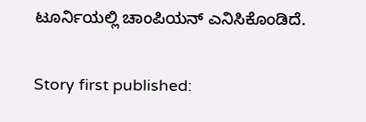ಟೂರ್ನಿಯಲ್ಲಿ ಚಾಂಪಿಯನ್ ಎನಿಸಿಕೊಂಡಿದೆ.

Story first published: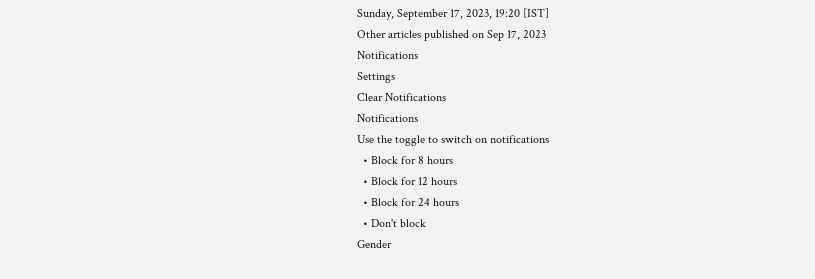Sunday, September 17, 2023, 19:20 [IST]
Other articles published on Sep 17, 2023
Notifications
Settings
Clear Notifications
Notifications
Use the toggle to switch on notifications
  • Block for 8 hours
  • Block for 12 hours
  • Block for 24 hours
  • Don't block
Gender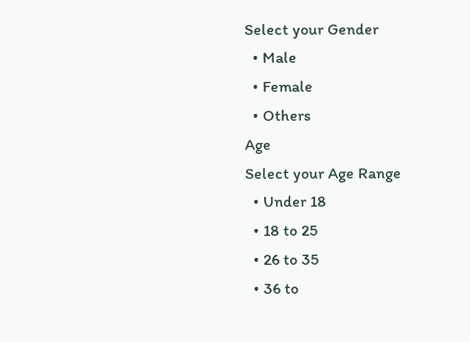Select your Gender
  • Male
  • Female
  • Others
Age
Select your Age Range
  • Under 18
  • 18 to 25
  • 26 to 35
  • 36 to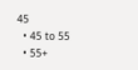45
  • 45 to 55
  • 55+